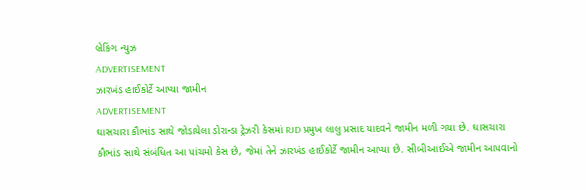બ્રેકિંગ ન્યુઝ
ADVERTISEMENT
ઝારખંડ હાઈકોર્ટે આપ્યા જામીન
ADVERTISEMENT
ઘાસચારા કૌભાંડ સાથે જોડાયેલા ડોરાન્ડા ટ્રેઝરી કેસમાં RJD પ્રમુખ લાલુ પ્રસાદ યાદવને જામીન મળી ગયા છે. ઘાસચારા કૌભાંડ સાથે સંબંધિત આ પાંચમો કેસ છે, જેમાં તેને ઝારખંડ હાઈકોર્ટે જામીન આપ્યા છે. સીબીઆઈએ જામીન આપવાનો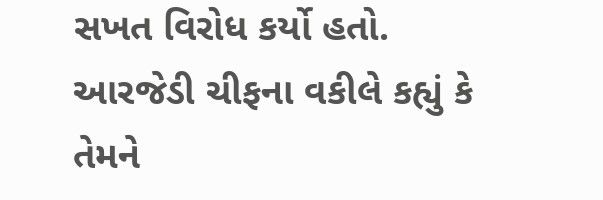સખત વિરોધ કર્યો હતો.
આરજેડી ચીફના વકીલે કહ્યું કે તેમને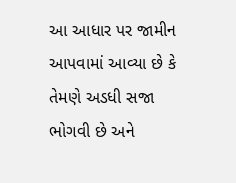આ આધાર પર જામીન આપવામાં આવ્યા છે કે તેમણે અડધી સજા ભોગવી છે અને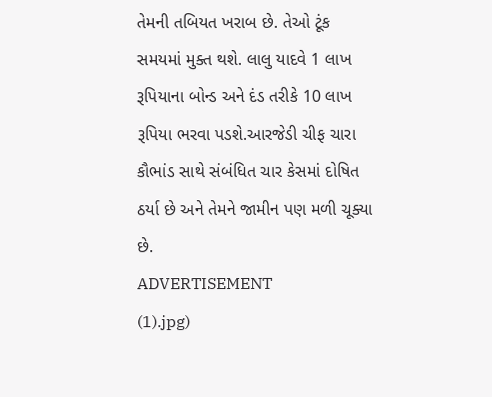તેમની તબિયત ખરાબ છે. તેઓ ટૂંક સમયમાં મુક્ત થશે. લાલુ યાદવે 1 લાખ રૂપિયાના બોન્ડ અને દંડ તરીકે 10 લાખ રૂપિયા ભરવા પડશે.આરજેડી ચીફ ચારા કૌભાંડ સાથે સંબંધિત ચાર કેસમાં દોષિત ઠર્યા છે અને તેમને જામીન પણ મળી ચૂક્યા છે.
ADVERTISEMENT
(1).jpg)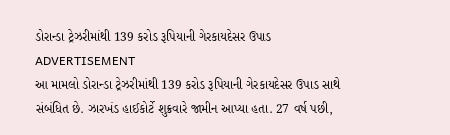ડોરાન્ડા ટ્રેઝરીમાંથી 139 કરોડ રૂપિયાની ગેરકાયદેસર ઉપાડ
ADVERTISEMENT
આ મામલો ડોરાન્ડા ટ્રેઝરીમાંથી 139 કરોડ રૂપિયાની ગેરકાયદેસર ઉપાડ સાથે સંબંધિત છે. ઝારખંડ હાઈકોર્ટે શુક્રવારે જામીન આપ્યા હતા. 27 વર્ષ પછી,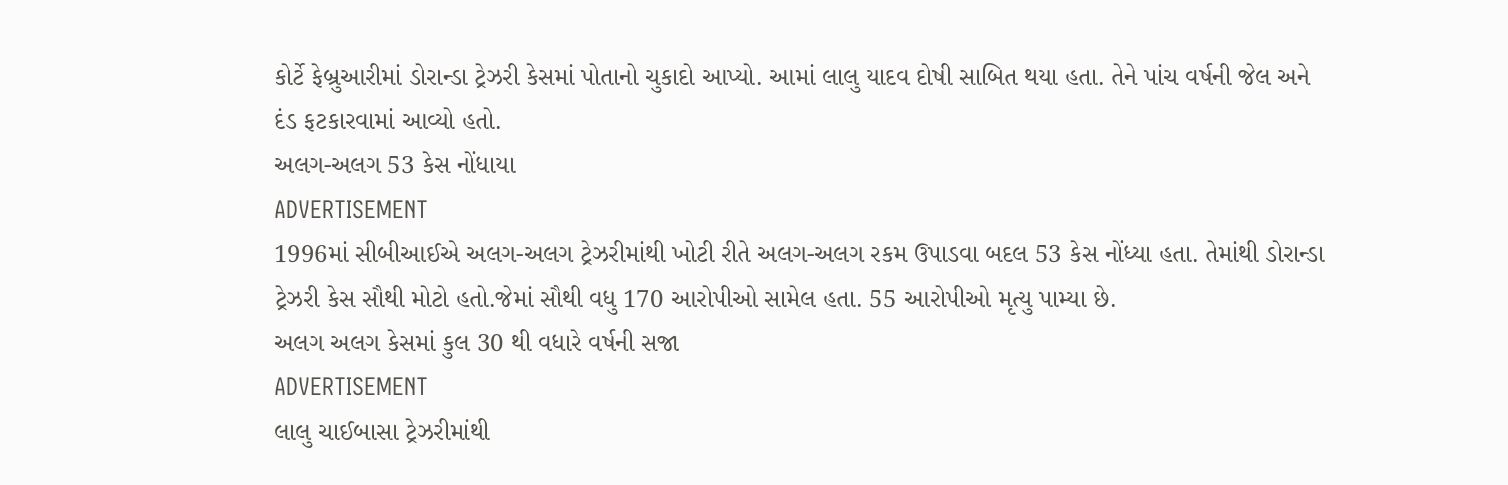કોર્ટે ફેબ્રુઆરીમાં ડોરાન્ડા ટ્રેઝરી કેસમાં પોતાનો ચુકાદો આપ્યો. આમાં લાલુ યાદવ દોષી સાબિત થયા હતા. તેને પાંચ વર્ષની જેલ અને દંડ ફટકારવામાં આવ્યો હતો.
અલગ-અલગ 53 કેસ નોંધાયા
ADVERTISEMENT
1996માં સીબીઆઈએ અલગ-અલગ ટ્રેઝરીમાંથી ખોટી રીતે અલગ-અલગ રકમ ઉપાડવા બદલ 53 કેસ નોંધ્યા હતા. તેમાંથી ડોરાન્ડા ટ્રેઝરી કેસ સૌથી મોટો હતો.જેમાં સૌથી વધુ 170 આરોપીઓ સામેલ હતા. 55 આરોપીઓ મૃત્યુ પામ્યા છે.
અલગ અલગ કેસમાં કુલ 30 થી વધારે વર્ષની સજા
ADVERTISEMENT
લાલુ ચાઈબાસા ટ્રેઝરીમાંથી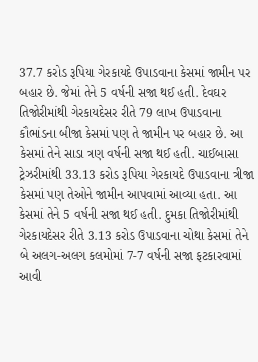37.7 કરોડ રૂપિયા ગેરકાયદે ઉપાડવાના કેસમાં જામીન પર બહાર છે. જેમાં તેને 5 વર્ષની સજા થઈ હતી. દેવઘર તિજોરીમાંથી ગેરકાયદેસર રીતે 79 લાખ ઉપાડવાના કૌભાંડના બીજા કેસમાં પણ તે જામીન પર બહાર છે. આ કેસમાં તેને સાડા ત્રણ વર્ષની સજા થઈ હતી. ચાઈબાસા ટ્રેઝરીમાંથી 33.13 કરોડ રૂપિયા ગેરકાયદે ઉપાડવાના ત્રીજા કેસમાં પણ તેઓને જામીન આપવામાં આવ્યા હતા. આ કેસમાં તેને 5 વર્ષની સજા થઈ હતી. દુમકા તિજોરીમાંથી ગેરકાયદેસર રીતે 3.13 કરોડ ઉપાડવાના ચોથા કેસમાં તેને બે અલગ-અલગ કલમોમાં 7-7 વર્ષની સજા ફટકારવામાં આવી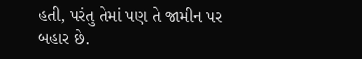હતી, પરંતુ તેમાં પણ તે જામીન પર બહાર છે.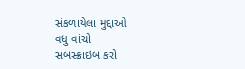સંકળાયેલા મુદ્દાઓ
વધુ વાંચો
સબસ્ક્રાઇબ કરો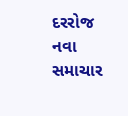દરરોજ નવા સમાચાર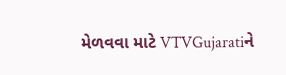મેળવવા માટે VTVGujaratiને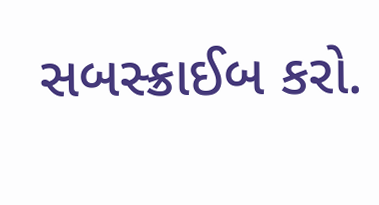સબસ્ક્રાઈબ કરો.